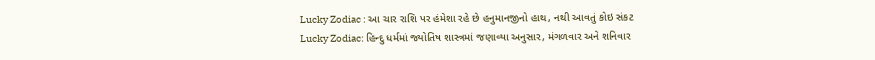Lucky Zodiac : આ ચાર રાશિ પર હંમેશા રહે છે હનુમાનજીનો હાથ, નથી આવતું કોઇ સંકટ
Lucky Zodiac: હિન્દુ ધર્મમાં જ્યોતિષ શાસ્ત્રમાં જણાવ્યા અનુસાર, મંગળવાર અને શનિવાર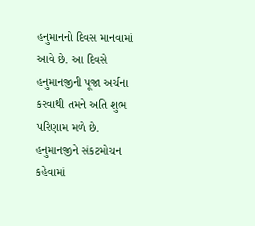હનુમાનનો દિવસ માનવામાં આવે છે. આ દિવસે હનુમાનજીની પૂજા અર્ચના કરવાથી તમને અતિ શુભ પરિણામ મળે છે. હનુમાનજીને સંકટમોચન કહેવામાં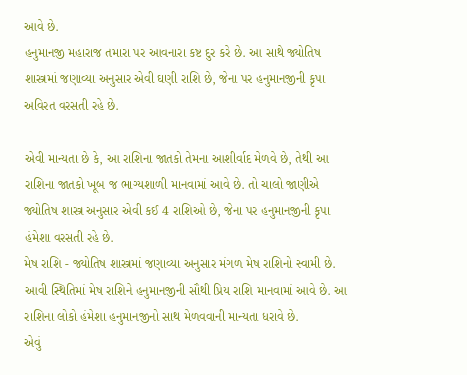આવે છે.
હનુમાનજી મહારાજ તમારા પર આવનારા કષ્ટ દુર કરે છે. આ સાથે જ્યોતિષ શાસ્ત્રમાં જણાવ્યા અનુસાર એવી ઘણી રાશિ છે, જેના પર હનુમાનજીની કૃપા અવિરત વરસતી રહે છે.

એવી માન્યતા છે કે, આ રાશિના જાતકો તેમના આશીર્વાદ મેળવે છે, તેથી આ રાશિના જાતકો ખૂબ જ ભાગ્યશાળી માનવામાં આવે છે. તો ચાલો જાણીએ જ્યોતિષ શાસ્ત્ર અનુસાર એવી કઈ 4 રાશિઓ છે, જેના પર હનુમાનજીની કૃપા હંમેશા વરસતી રહે છે.
મેષ રાશિ - જ્યોતિષ શાસ્ત્રમાં જણાવ્યા અનુસાર મંગળ મેષ રાશિનો સ્વામી છે. આવી સ્થિતિમાં મેષ રાશિને હનુમાનજીની સૌથી પ્રિય રાશિ માનવામાં આવે છે. આ રાશિના લોકો હંમેશા હનુમાનજીનો સાથ મેળવવાની માન્યતા ધરાવે છે.
એવું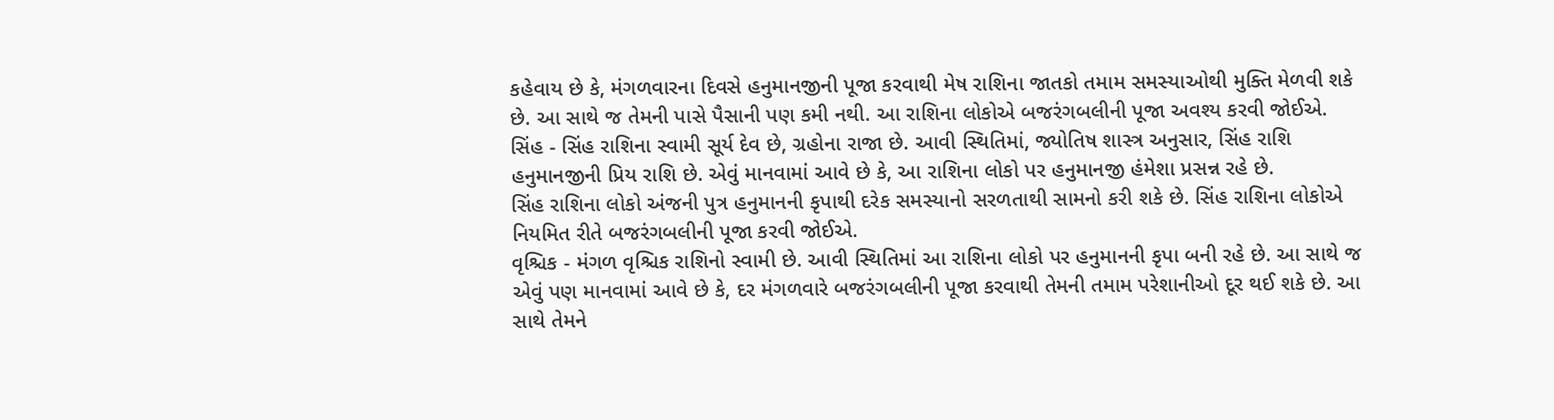કહેવાય છે કે, મંગળવારના દિવસે હનુમાનજીની પૂજા કરવાથી મેષ રાશિના જાતકો તમામ સમસ્યાઓથી મુક્તિ મેળવી શકે છે. આ સાથે જ તેમની પાસે પૈસાની પણ કમી નથી. આ રાશિના લોકોએ બજરંગબલીની પૂજા અવશ્ય કરવી જોઈએ.
સિંહ - સિંહ રાશિના સ્વામી સૂર્ય દેવ છે, ગ્રહોના રાજા છે. આવી સ્થિતિમાં, જ્યોતિષ શાસ્ત્ર અનુસાર, સિંહ રાશિ હનુમાનજીની પ્રિય રાશિ છે. એવું માનવામાં આવે છે કે, આ રાશિના લોકો પર હનુમાનજી હંમેશા પ્રસન્ન રહે છે.
સિંહ રાશિના લોકો અંજની પુત્ર હનુમાનની કૃપાથી દરેક સમસ્યાનો સરળતાથી સામનો કરી શકે છે. સિંહ રાશિના લોકોએ નિયમિત રીતે બજરંગબલીની પૂજા કરવી જોઈએ.
વૃશ્ચિક - મંગળ વૃશ્ચિક રાશિનો સ્વામી છે. આવી સ્થિતિમાં આ રાશિના લોકો પર હનુમાનની કૃપા બની રહે છે. આ સાથે જ એવું પણ માનવામાં આવે છે કે, દર મંગળવારે બજરંગબલીની પૂજા કરવાથી તેમની તમામ પરેશાનીઓ દૂર થઈ શકે છે. આ સાથે તેમને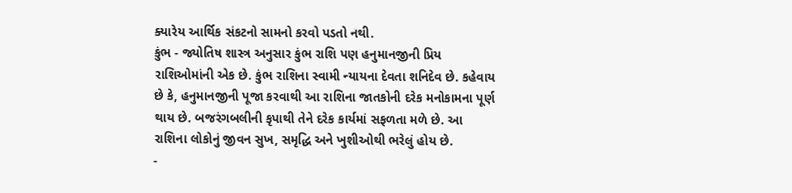ક્યારેય આર્થિક સંકટનો સામનો કરવો પડતો નથી.
કુંભ - જ્યોતિષ શાસ્ત્ર અનુસાર કુંભ રાશિ પણ હનુમાનજીની પ્રિય રાશિઓમાંની એક છે. કુંભ રાશિના સ્વામી ન્યાયના દેવતા શનિદેવ છે. કહેવાય છે કે, હનુમાનજીની પૂજા કરવાથી આ રાશિના જાતકોની દરેક મનોકામના પૂર્ણ થાય છે. બજરંગબલીની કૃપાથી તેને દરેક કાર્યમાં સફળતા મળે છે. આ રાશિના લોકોનું જીવન સુખ, સમૃદ્ધિ અને ખુશીઓથી ભરેલું હોય છે.
-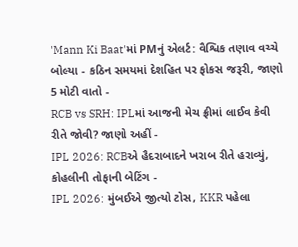'Mann Ki Baat'માં PMનું એલર્ટ: વૈશ્વિક તણાવ વચ્ચે બોલ્યા - કઠિન સમયમાં દેશહિત પર ફોકસ જરૂરી, જાણો 5 મોટી વાતો -
RCB vs SRH: IPLમાં આજની મેચ ફ્રીમાં લાઈવ કેવી રીતે જોવી? જાણો અહીં -
IPL 2026: RCBએ હૈદરાબાદને ખરાબ રીતે હરાવ્યું, કોહલીની તોફાની બેટિંગ -
IPL 2026: મુંબઈએ જીત્યો ટોસ, KKR પહેલા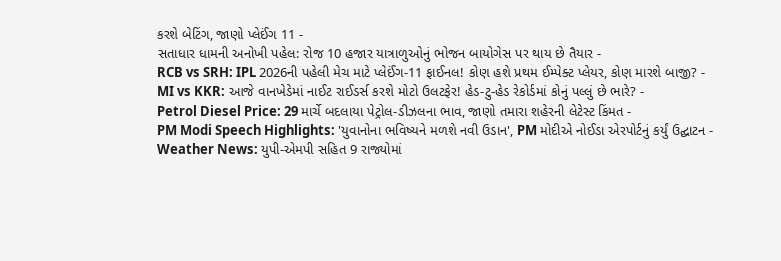કરશે બેટિંગ, જાણો પ્લેઈંગ 11 -
સતાધાર ધામની અનોખી પહેલ: રોજ 10 હજાર યાત્રાળુઓનું ભોજન બાયોગેસ પર થાય છે તૈયાર -
RCB vs SRH: IPL 2026ની પહેલી મેચ માટે પ્લેઈંગ-11 ફાઈનલ! કોણ હશે પ્રથમ ઈમ્પેક્ટ પ્લેયર, કોણ મારશે બાજી? -
MI vs KKR: આજે વાનખેડેમાં નાઈટ રાઈડર્સ કરશે મોટો ઉલટફેર! હેડ-ટુ-હેડ રેકોર્ડમાં કોનું પલ્લું છે ભારે? -
Petrol Diesel Price: 29 માર્ચે બદલાયા પેટ્રોલ-ડીઝલના ભાવ, જાણો તમારા શહેરની લેટેસ્ટ કિંમત -
PM Modi Speech Highlights: 'યુવાનોના ભવિષ્યને મળશે નવી ઉડાન', PM મોદીએ નોઈડા એરપોર્ટનું કર્યું ઉદ્ઘાટન -
Weather News: યુપી-એમપી સહિત 9 રાજ્યોમાં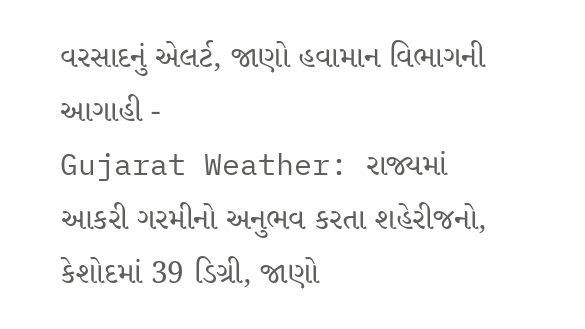વરસાદનું એલર્ટ, જાણો હવામાન વિભાગની આગાહી -
Gujarat Weather: રાજ્યમાં આકરી ગરમીનો અનુભવ કરતા શહેરીજનો, કેશોદમાં 39 ડિગ્રી, જાણો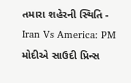તમારા શહેરની સ્થિતિ -
Iran Vs America: PM મોદીએ સાઉદી પ્રિન્સ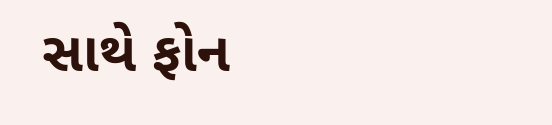સાથે ફોન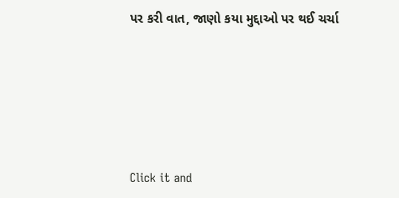પર કરી વાત, જાણો કયા મુદ્દાઓ પર થઈ ચર્ચા






Click it and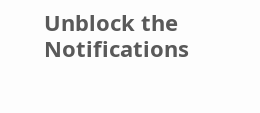Unblock the Notifications